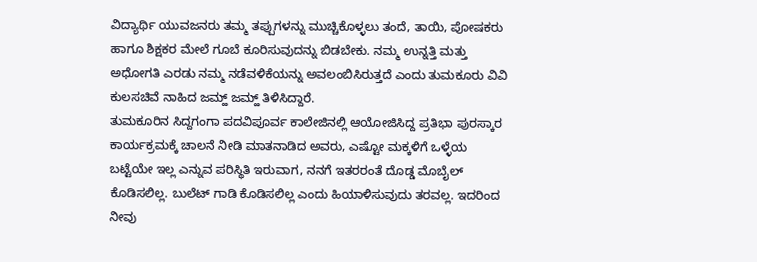ವಿದ್ಯಾರ್ಥಿ ಯುವಜನರು ತಮ್ಮ ತಪ್ಪುಗಳನ್ನು ಮುಚ್ಚಿಕೊಳ್ಳಲು ತಂದೆ, ತಾಯಿ, ಪೋಷಕರು ಹಾಗೂ ಶಿಕ್ಷಕರ ಮೇಲೆ ಗೂಬೆ ಕೂರಿಸುವುದನ್ನು ಬಿಡಬೇಕು. ನಮ್ಮ ಉನ್ನತ್ತಿ ಮತ್ತು ಅಧೋಗತಿ ಎರಡು ನಮ್ಮ ನಡೆವಳಿಕೆಯನ್ನು ಅವಲಂಬಿಸಿರುತ್ತದೆ ಎಂದು ತುಮಕೂರು ವಿವಿ ಕುಲಸಚಿವೆ ನಾಹಿದ ಜಮ್ಹ್ ಜಮ್ಹ್ ತಿಳಿಸಿದ್ದಾರೆ.
ತುಮಕೂರಿನ ಸಿದ್ದಗಂಗಾ ಪದವಿಪೂರ್ವ ಕಾಲೇಜಿನಲ್ಲಿ ಆಯೋಜಿಸಿದ್ದ ಪ್ರತಿಭಾ ಪುರಸ್ಕಾರ ಕಾರ್ಯಕ್ರಮಕ್ಕೆ ಚಾಲನೆ ನೀಡಿ ಮಾತನಾಡಿದ ಅವರು, ಎಷ್ಟೋ ಮಕ್ಕಳಿಗೆ ಒಳ್ಳೆಯ ಬಟ್ಟೆಯೇ ಇಲ್ಲ ಎನ್ನುವ ಪರಿಸ್ಥಿತಿ ಇರುವಾಗ, ನನಗೆ ಇತರರಂತೆ ದೊಡ್ಡ ಮೊಬೈಲ್ ಕೊಡಿಸಲಿಲ್ಲ. ಬುಲೆಟ್ ಗಾಡಿ ಕೊಡಿಸಲಿಲ್ಲ ಎಂದು ಹಿಯಾಳಿಸುವುದು ತರವಲ್ಲ. ಇದರಿಂದ ನೀವು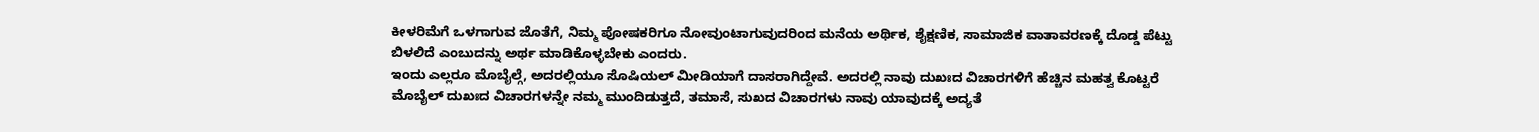ಕೀಳರಿಮೆಗೆ ಒಳಗಾಗುವ ಜೊತೆಗೆ, ನಿಮ್ಮ ಪೋಷಕರಿಗೂ ನೋವುಂಟಾಗುವುದರಿಂದ ಮನೆಯ ಅರ್ಥಿಕ, ಶೈಕ್ಷಣಿಕ, ಸಾಮಾಜಿಕ ವಾತಾವರಣಕ್ಕೆ ದೊಡ್ಡ ಪೆಟ್ಟು ಬಿಳಲಿದೆ ಎಂಬುದನ್ನು ಅರ್ಥ ಮಾಡಿಕೊಳ್ಳಬೇಕು ಎಂದರು.
ಇಂದು ಎಲ್ಲರೂ ಮೊಬೈಲ್ಗೆ, ಅದರಲ್ಲಿಯೂ ಸೊಷಿಯಲ್ ಮೀಡಿಯಾಗೆ ದಾಸರಾಗಿದ್ದೇವೆ. ಅದರಲ್ಲಿ ನಾವು ದುಖಃದ ವಿಚಾರಗಳಿಗೆ ಹೆಚ್ಚಿನ ಮಹತ್ವ ಕೊಟ್ಟರೆ ಮೊಬೈಲ್ ದುಖಃದ ವಿಚಾರಗಳನ್ನೇ ನಮ್ಮ ಮುಂದಿಡುತ್ತದೆ, ತಮಾಸೆ, ಸುಖದ ವಿಚಾರಗಳು ನಾವು ಯಾವುದಕ್ಕೆ ಅದ್ಯತೆ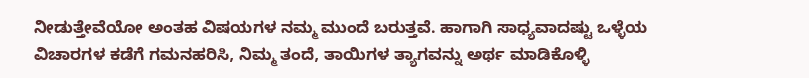ನೀಡುತ್ತೇವೆಯೋ ಅಂತಹ ವಿಷಯಗಳ ನಮ್ಮ ಮುಂದೆ ಬರುತ್ತವೆ. ಹಾಗಾಗಿ ಸಾಧ್ಯವಾದಷ್ಟು ಒಳ್ಳೆಯ ವಿಚಾರಗಳ ಕಡೆಗೆ ಗಮನಹರಿಸಿ, ನಿಮ್ಮ ತಂದೆ, ತಾಯಿಗಳ ತ್ಯಾಗವನ್ನು ಅರ್ಥ ಮಾಡಿಕೊಳ್ಳಿ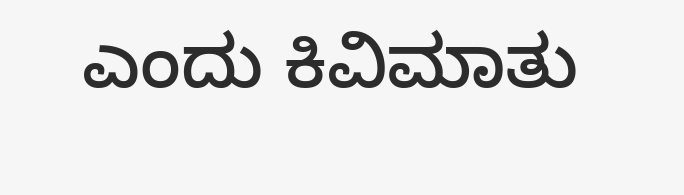ಎಂದು ಕಿವಿಮಾತು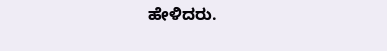ಹೇಳಿದರು.